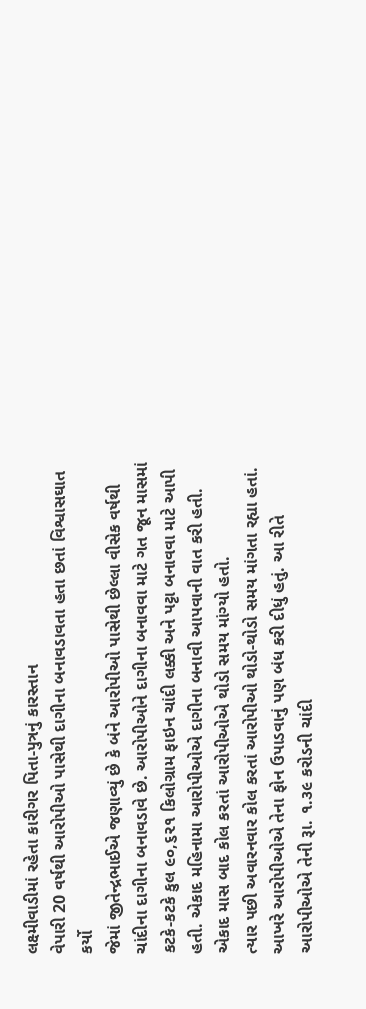લક્ષ્મીવાડીમાં રહેતા કારીગર પિતા-પુત્રનું કારસ્તાન
વેપારી 20 વર્ષથી આરોપીઓ પાસેથી દાગીના બનાવડાવતા હતા છતાં વિશ્વાસઘાત કર્યો
જેમાં જીતેન્દ્રભાઈએ જણાવ્યું છે કે બંને આરોપીઓ પાસેથી છેલ્લા વીસેક વર્ષથી ચાંદીના દાગીના બનાવડાવે છે. આરોપીઓને દાગીના બનાવવા માટે ગત જૂન માસમાં કટકે-કટકે કુલ ૯૦,૬૨૧ કિલોગ્રામ ફાઇન ચાંદી લક્કી અને પટ્ટા બનાવવા માટે આપી હતી. એકાદ મહિનામા આરોપીઓએ દાગીના બનાવી આપવાની વાત કરી હતી. એકાદ માસ બાદ કોલ કરતાં આરોપીઓએ થોડો સમય માંગ્યો હતો.
ત્યાર પછી અવારનવાર કોલ કરતાં આરોપીઓ થોડો-થોડો સમય માંગતા રહ્યા હતાં. આખરે આરોપીઓએ તેના ફોન ઉપાડવાનું પણ બંધ કરી દીધું હતું. આ રીતે આરોપીઓએ તેની રૂા. ૧.૩૯ કરોડની ચાંદી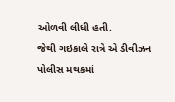ઓળવી લીધી હતી.
જેથી ગઇકાલે રાત્રે એ ડીવીઝન પોલીસ મથકમાં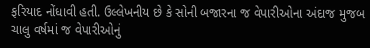ફરિયાદ નોંધાવી હતી. ઉલ્લેખનીય છે કે સોની બજારના જ વેપારીઓના અંદાજ મુજબ ચાલુ વર્ષમાં જ વેપારીઓનું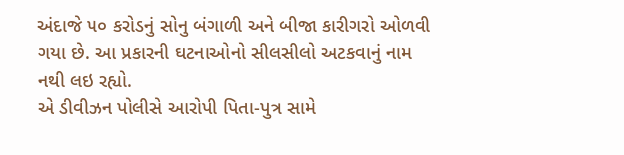અંદાજે ૫૦ કરોડનું સોનુ બંગાળી અને બીજા કારીગરો ઓળવી ગયા છે. આ પ્રકારની ઘટનાઓનો સીલસીલો અટકવાનું નામ નથી લઇ રહ્યો.
એ ડીવીઝન પોલીસે આરોપી પિતા-પુત્ર સામે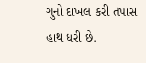ગુનો દાખલ કરી તપાસ હાથ ધરી છે.